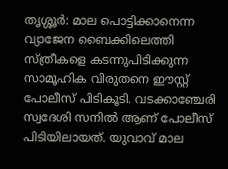തൃശ്ശൂര്‍: മാല പൊട്ടിക്കാനെന്ന വ്യാജേന ബൈക്കിലെത്തി സ്ത്രീകളെ കടന്നുപിടിക്കുന്ന സാമൂഹിക വിരുതനെ ഈസ്റ്റ് പോലീസ് പിടികൂടി. വടക്കാഞ്ചേരി സ്വദേശി സനില്‍ ആണ് പോലീസ് പിടിയിലായത്. യുവാവ് മാല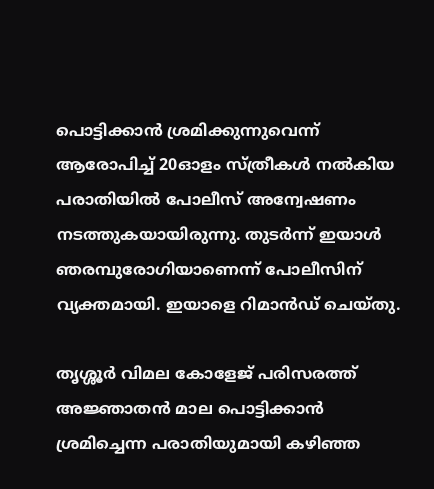പൊട്ടിക്കാന്‍ ശ്രമിക്കുന്നുവെന്ന് ആരോപിച്ച് 20ഓളം സ്ത്രീകള്‍ നല്‍കിയ പരാതിയില്‍ പോലീസ് അന്വേഷണം നടത്തുകയായിരുന്നു. തുടര്‍ന്ന് ഇയാള്‍ ഞരമ്പുരോഗിയാണെന്ന് പോലീസിന് വ്യക്തമായി. ഇയാളെ റിമാന്‍ഡ് ചെയ്തു.

തൃശ്ശൂര്‍ വിമല കോളേജ് പരിസരത്ത് അജ്ഞാതന്‍ മാല പൊട്ടിക്കാന്‍ ശ്രമിച്ചെന്ന പരാതിയുമായി കഴിഞ്ഞ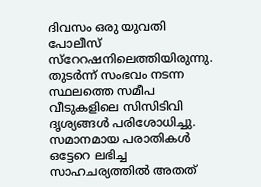ദിവസം ഒരു യുവതി പോലീസ് സ്‌റേറഷനിലെത്തിയിരുന്നു. തുടര്‍ന്ന് സംഭവം നടന്ന സ്ഥലത്തെ സമീപ വീടുകളിലെ സിസിടിവി ദൃശ്യങ്ങള്‍ പരിശോധിച്ചു. സമാനമായ പരാതികള്‍ ഒട്ടേറെ ലഭിച്ച സാഹചര്യത്തില്‍ അതത്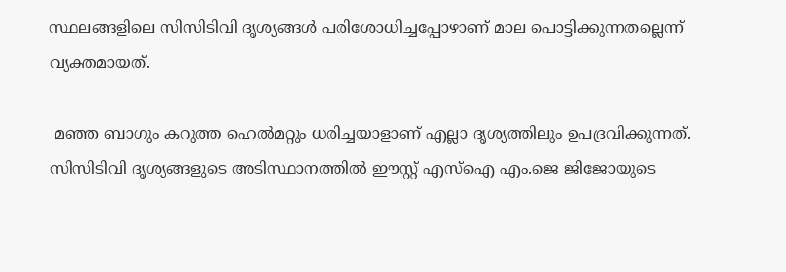സ്ഥലങ്ങളിലെ സിസിടിവി ദൃശ്യങ്ങള്‍ പരിശോധിച്ചപ്പോഴാണ് മാല പൊട്ടിക്കുന്നതല്ലെന്ന് വ്യക്തമായത്.

 മഞ്ഞ ബാഗും കറുത്ത ഹെല്‍മറ്റും ധരിച്ചയാളാണ് എല്ലാ ദൃശ്യത്തിലും ഉപദ്രവിക്കുന്നത്. സിസിടിവി ദൃശ്യങ്ങളുടെ അടിസ്ഥാനത്തില്‍ ഈസ്റ്റ് എസ്‌ഐ എം.ജെ ജിജോയുടെ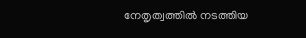നേതൃത്വത്തില്‍ നടത്തിയ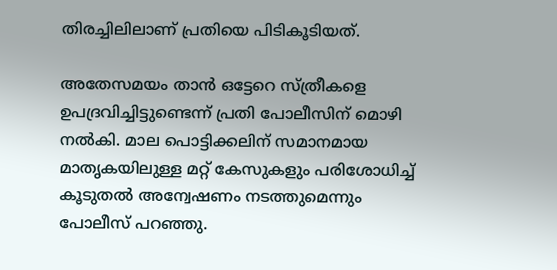തിരച്ചിലിലാണ് പ്രതിയെ പിടികൂടിയത്.

അതേസമയം താന്‍ ഒട്ടേറെ സ്ത്രീകളെ ഉപദ്രവിച്ചിട്ടുണ്ടെന്ന് പ്രതി പോലീസിന് മൊഴി നല്‍കി. മാല പൊട്ടിക്കലിന് സമാനമായ മാതൃകയിലുള്ള മറ്റ് കേസുകളും പരിശോധിച്ച് കൂടുതല്‍ അന്വേഷണം നടത്തുമെന്നും പോലീസ് പറഞ്ഞു.